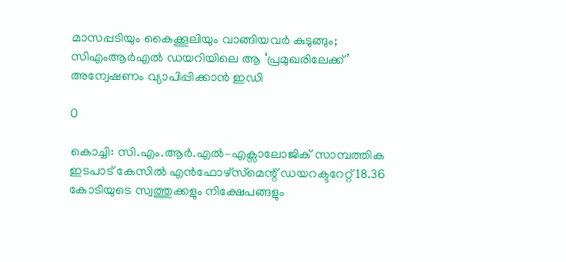മാസപ്പടിയും കൈക്കൂലിയും വാങ്ങിയവർ കുടുങ്ങും; സിഎംആർഎൽ ഡയറിയിലെ ആ ‘പ്രമുഖരിലേക്ക്’ അന്വേഷണം വ്യാപിപ്പിക്കാൻ ഇഡി

0

കൊച്ചി: സി.എം.ആർ.എൽ–എക്സാലോജിക് സാമ്പത്തിക ഇടപാട് കേസിൽ എൻഫോഴ്‌സ്‌മെന്റ് ഡയറക്ടറേറ്റ് 18.36 കോടിയുടെ സ്വത്തുക്കളും നിക്ഷേപങ്ങളും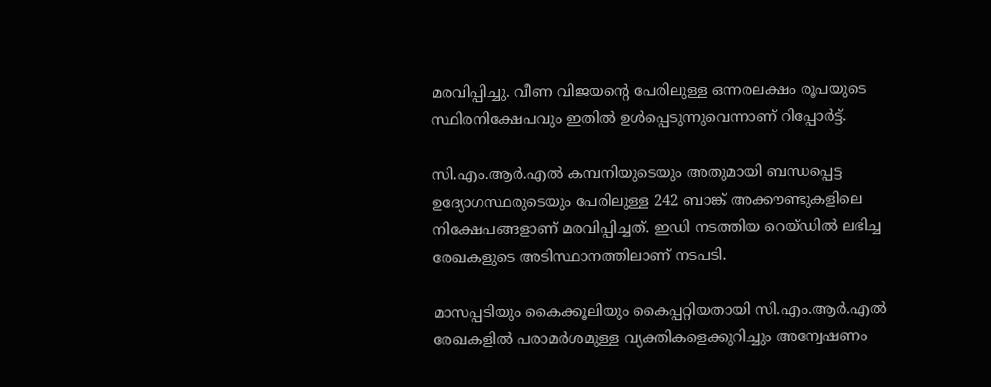മരവിപ്പിച്ചു. വീണ വിജയന്റെ പേരിലുള്ള ഒന്നരലക്ഷം രൂപയുടെ സ്ഥിരനിക്ഷേപവും ഇതിൽ ഉൾപ്പെടുന്നുവെന്നാണ് റിപ്പോർട്ട്.

സി.എം.ആർ.എൽ കമ്പനിയുടെയും അതുമായി ബന്ധപ്പെട്ട ഉദ്യോഗസ്ഥരുടെയും പേരിലുള്ള 242 ബാങ്ക് അക്കൗണ്ടുകളിലെ നിക്ഷേപങ്ങളാണ് മരവിപ്പിച്ചത്. ഇഡി നടത്തിയ റെയ്ഡിൽ ലഭിച്ച രേഖകളുടെ അടിസ്ഥാനത്തിലാണ് നടപടി.

മാസപ്പടിയും കൈക്കൂലിയും കൈപ്പറ്റിയതായി സി.എം.ആർ.എൽ രേഖകളിൽ പരാമർശമുള്ള വ്യക്തികളെക്കുറിച്ചും അന്വേഷണം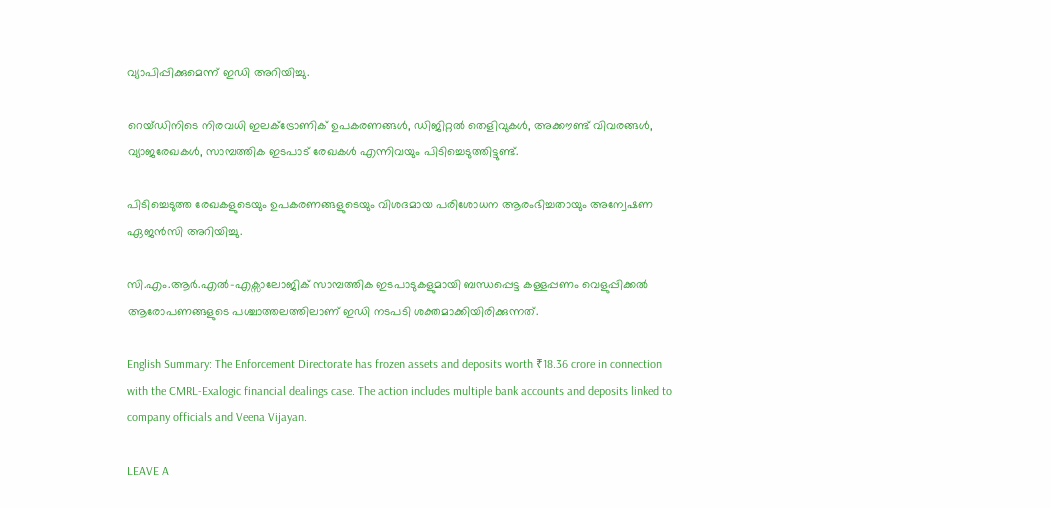വ്യാപിപ്പിക്കുമെന്ന് ഇഡി അറിയിച്ചു.

റെയ്ഡിനിടെ നിരവധി ഇലക്ട്രോണിക് ഉപകരണങ്ങൾ, ഡിജിറ്റൽ തെളിവുകൾ, അക്കൗണ്ട് വിവരങ്ങൾ, വ്യാജരേഖകൾ, സാമ്പത്തിക ഇടപാട് രേഖകൾ എന്നിവയും പിടിച്ചെടുത്തിട്ടുണ്ട്.

പിടിച്ചെടുത്ത രേഖകളുടെയും ഉപകരണങ്ങളുടെയും വിശദമായ പരിശോധന ആരംഭിച്ചതായും അന്വേഷണ ഏജൻസി അറിയിച്ചു.

സി.എം.ആർ.എൽ–എക്സാലോജിക് സാമ്പത്തിക ഇടപാടുകളുമായി ബന്ധപ്പെട്ട കള്ളപ്പണം വെളുപ്പിക്കൽ ആരോപണങ്ങളുടെ പശ്ചാത്തലത്തിലാണ് ഇഡി നടപടി ശക്തമാക്കിയിരിക്കുന്നത്.

English Summary: The Enforcement Directorate has frozen assets and deposits worth ₹18.36 crore in connection with the CMRL-Exalogic financial dealings case. The action includes multiple bank accounts and deposits linked to company officials and Veena Vijayan.

LEAVE A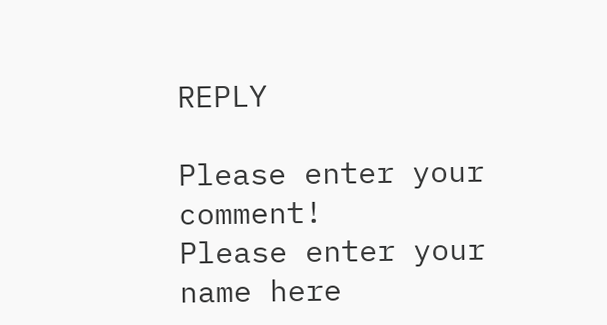REPLY

Please enter your comment!
Please enter your name here